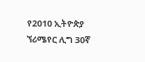የ2010 ኢትዮጵያ ኘሪሜየር ሊግ 30ኛ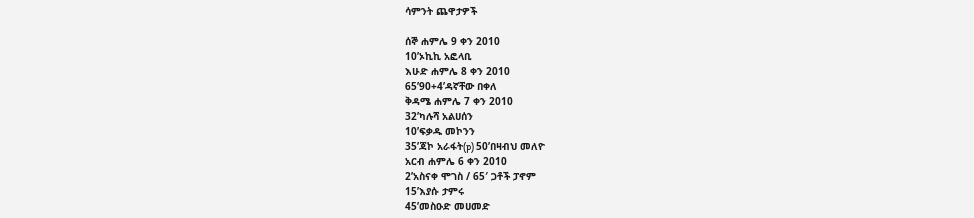ሳምንት ጨዋታዎች

ሰኞ ሐምሌ 9 ቀን 2010
10’ኦኪኪ አፎላቢ
እሁድ ሐምሌ 8 ቀን 2010
65’90+4’ዳኛቸው በቀለ
ቅዳሜ ሐምሌ 7 ቀን 2010
32’ካሉሻ አልሀሰን
10’ፍቃዱ መኮንን
35’ጃኮ አራፋት(p) 50’በዛብህ መለዮ
አርብ ሐምሌ 6 ቀን 2010
2’አስናቀ ሞገስ / 65′ ጋቶች ፓኖም
15’እያሱ ታምሩ
45’መስዑድ መሀመድ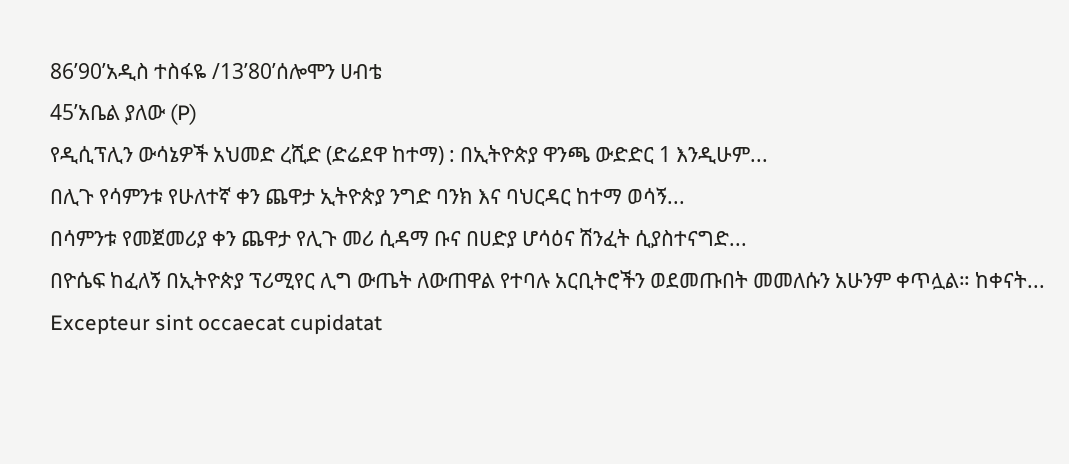86’90’አዲስ ተስፋዬ /13’80’ሰሎሞን ሀብቴ
45’አቤል ያለው (P)
የዲሲፕሊን ውሳኔዎች አህመድ ረሺድ (ድሬደዋ ከተማ) : በኢትዮጵያ ዋንጫ ውድድር 1 እንዲሁም...
በሊጉ የሳምንቱ የሁለተኛ ቀን ጨዋታ ኢትዮጵያ ንግድ ባንክ እና ባህርዳር ከተማ ወሳኝ...
በሳምንቱ የመጀመሪያ ቀን ጨዋታ የሊጉ መሪ ሲዳማ ቡና በሀድያ ሆሳዕና ሽንፈት ሲያስተናግድ...
በዮሴፍ ከፈለኝ በኢትዮጵያ ፕሪሚየር ሊግ ውጤት ለውጠዋል የተባሉ አርቢትሮችን ወደመጡበት መመለሱን አሁንም ቀጥሏል። ከቀናት...
Excepteur sint occaecat cupidatat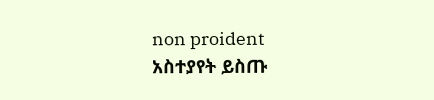non proident
አስተያየት ይስጡ